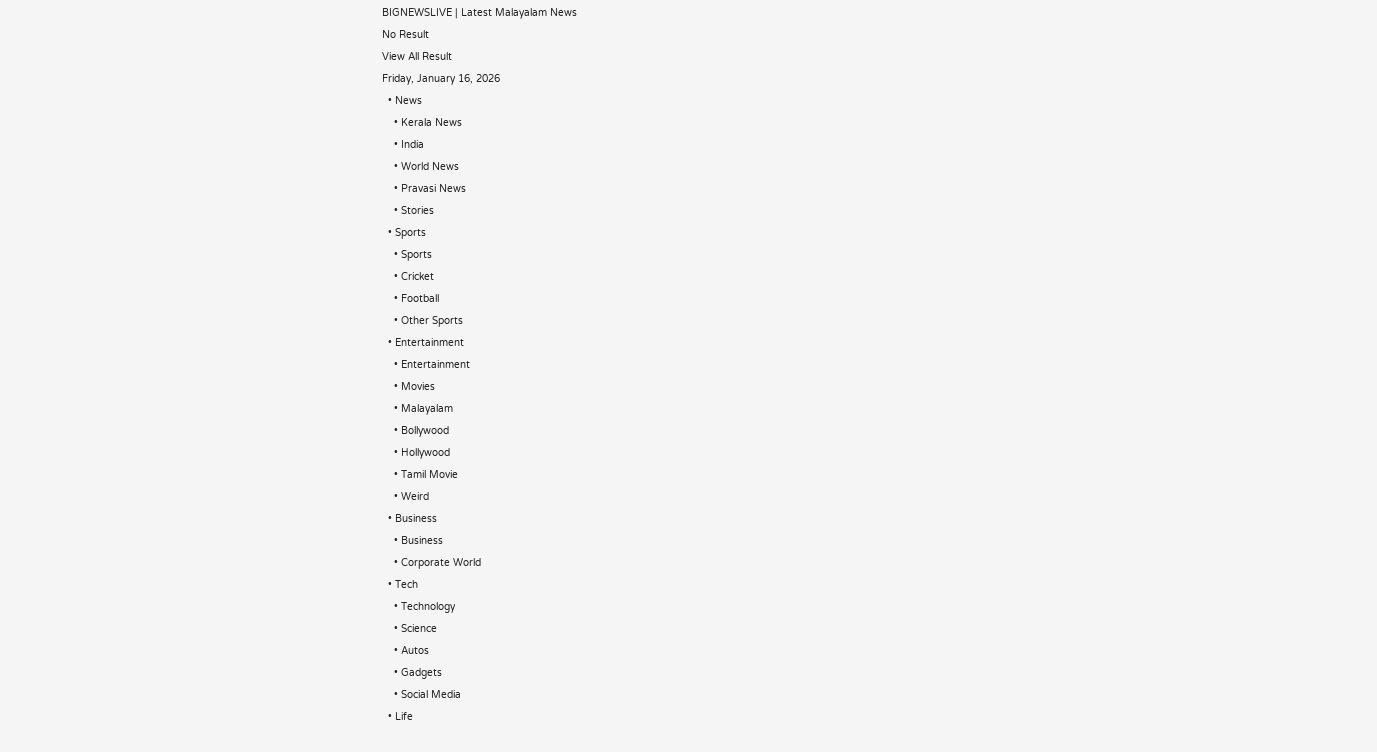BIGNEWSLIVE | Latest Malayalam News
No Result
View All Result
Friday, January 16, 2026
  • News
    • Kerala News
    • India
    • World News
    • Pravasi News
    • Stories
  • Sports
    • Sports
    • Cricket
    • Football
    • Other Sports
  • Entertainment
    • Entertainment
    • Movies
    • Malayalam
    • Bollywood
    • Hollywood
    • Tamil Movie
    • Weird
  • Business
    • Business
    • Corporate World
  • Tech
    • Technology
    • Science
    • Autos
    • Gadgets
    • Social Media
  • Life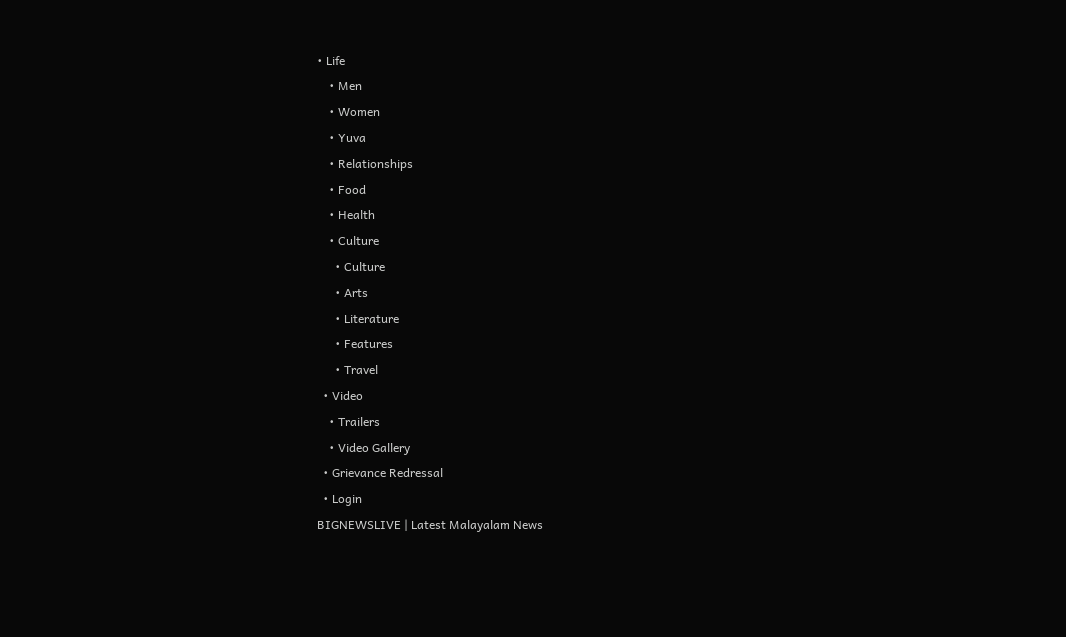• Life
    • Men
    • Women
    • Yuva
    • Relationships
    • Food
    • Health
    • Culture
      • Culture
      • Arts
      • Literature
      • Features
      • Travel
  • Video
    • Trailers
    • Video Gallery
  • Grievance Redressal
  • Login
BIGNEWSLIVE | Latest Malayalam News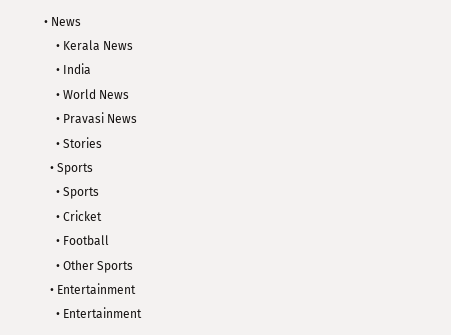• News
    • Kerala News
    • India
    • World News
    • Pravasi News
    • Stories
  • Sports
    • Sports
    • Cricket
    • Football
    • Other Sports
  • Entertainment
    • Entertainment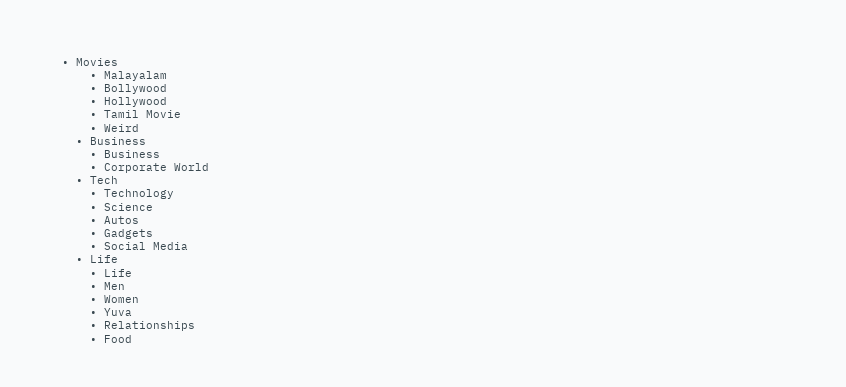• Movies
    • Malayalam
    • Bollywood
    • Hollywood
    • Tamil Movie
    • Weird
  • Business
    • Business
    • Corporate World
  • Tech
    • Technology
    • Science
    • Autos
    • Gadgets
    • Social Media
  • Life
    • Life
    • Men
    • Women
    • Yuva
    • Relationships
    • Food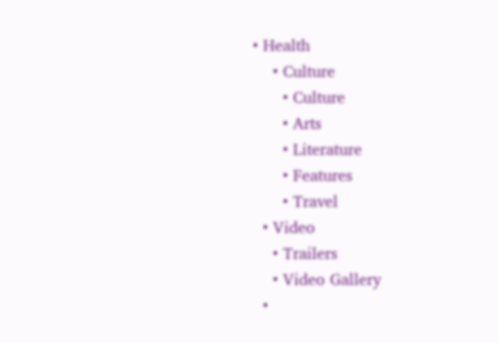• Health
    • Culture
      • Culture
      • Arts
      • Literature
      • Features
      • Travel
  • Video
    • Trailers
    • Video Gallery
  •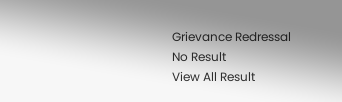Grievance Redressal
No Result
View All Result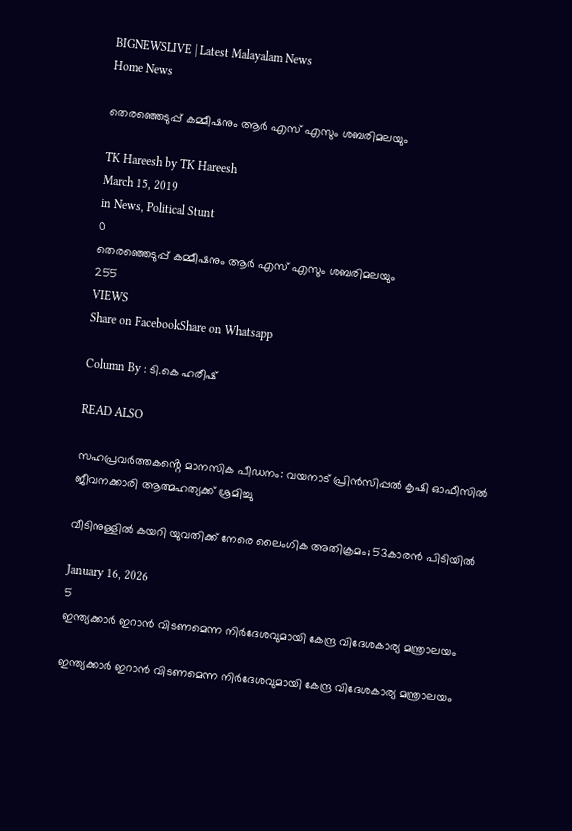BIGNEWSLIVE | Latest Malayalam News
Home News

തെരഞ്ഞെടുപ്പ് കമ്മീഷനും ആര്‍ എസ് എസും ശബരിമലയും

TK Hareesh by TK Hareesh
March 15, 2019
in News, Political Stunt
0
തെരഞ്ഞെടുപ്പ് കമ്മീഷനും ആര്‍ എസ് എസും ശബരിമലയും
255
VIEWS
Share on FacebookShare on Whatsapp

Column By : ടി.കെ ഹരീഷ്‌

READ ALSO

സഹപ്രവർത്തകൻ്റെ മാനസിക പീഡനം: വയനാട് പ്രിൻസിപ്പൽ കൃഷി ഓഫീസിൽ ജീവനക്കാരി ആത്മഹത്യക്ക് ശ്രമിച്ചു

വീടിനുള്ളിൽ കയറി യുവതിക്ക് നേരെ ലൈംഗിക അതിക്രമം; 53കാരൻ പിടിയിൽ

January 16, 2026
5
ഇന്ത്യക്കാർ ഇറാൻ വിടണമെന്ന നിർദേശവുമായി കേന്ദ്ര വിദേശകാര്യ മന്ത്രാലയം

ഇന്ത്യക്കാർ ഇറാൻ വിടണമെന്ന നിർദേശവുമായി കേന്ദ്ര വിദേശകാര്യ മന്ത്രാലയം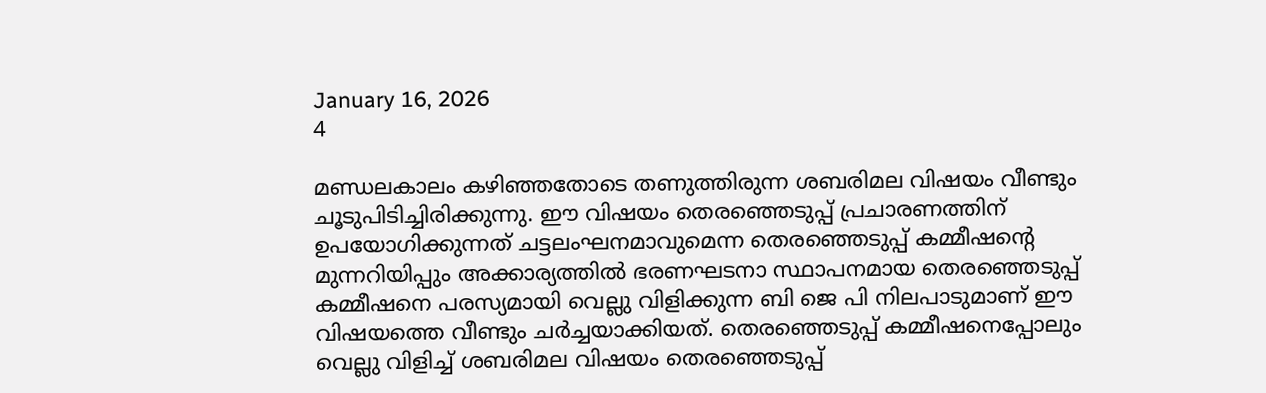January 16, 2026
4

മണ്ഡലകാലം കഴിഞ്ഞതോടെ തണുത്തിരുന്ന ശബരിമല വിഷയം വീണ്ടും ചൂടുപിടിച്ചിരിക്കുന്നു. ഈ വിഷയം തെരഞ്ഞെടുപ്പ് പ്രചാരണത്തിന് ഉപയോഗിക്കുന്നത് ചട്ടലംഘനമാവുമെന്ന തെരഞ്ഞെടുപ്പ് കമ്മീഷന്റെ മുന്നറിയിപ്പും അക്കാര്യത്തില്‍ ഭരണഘടനാ സ്ഥാപനമായ തെരഞ്ഞെടുപ്പ് കമ്മീഷനെ പരസ്യമായി വെല്ലു വിളിക്കുന്ന ബി ജെ പി നിലപാടുമാണ് ഈ വിഷയത്തെ വീണ്ടും ചര്‍ച്ചയാക്കിയത്. തെരഞ്ഞെടുപ്പ് കമ്മീഷനെപ്പോലും വെല്ലു വിളിച്ച് ശബരിമല വിഷയം തെരഞ്ഞെടുപ്പ്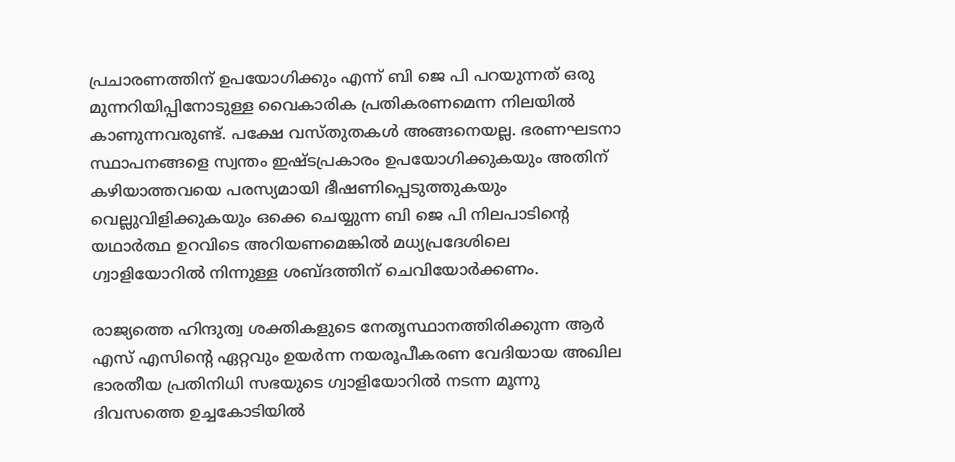പ്രചാരണത്തിന് ഉപയോഗിക്കും എന്ന് ബി ജെ പി പറയുന്നത് ഒരു മുന്നറിയിപ്പിനോടുള്ള വൈകാരിക പ്രതികരണമെന്ന നിലയില്‍ കാണുന്നവരുണ്ട്. പക്ഷേ വസ്തുതകള്‍ അങ്ങനെയല്ല. ഭരണഘടനാ സ്ഥാപനങ്ങളെ സ്വന്തം ഇഷ്ടപ്രകാരം ഉപയോഗിക്കുകയും അതിന് കഴിയാത്തവയെ പരസ്യമായി ഭീഷണിപ്പെടുത്തുകയും വെല്ലുവിളിക്കുകയും ഒക്കെ ചെയ്യുന്ന ബി ജെ പി നിലപാടിന്റെ യഥാര്‍ത്ഥ ഉറവിടെ അറിയണമെങ്കില്‍ മധ്യപ്രദേശിലെ ഗ്വാളിയോറില്‍ നിന്നുള്ള ശബ്ദത്തിന് ചെവിയോര്‍ക്കണം.

രാജ്യത്തെ ഹിന്ദുത്വ ശക്തികളുടെ നേതൃസ്ഥാനത്തിരിക്കുന്ന ആര്‍ എസ് എസിന്റെ ഏറ്റവും ഉയര്‍ന്ന നയരൂപീകരണ വേദിയായ അഖില ഭാരതീയ പ്രതിനിധി സഭയുടെ ഗ്വാളിയോറില്‍ നടന്ന മൂന്നു ദിവസത്തെ ഉച്ചകോടിയില്‍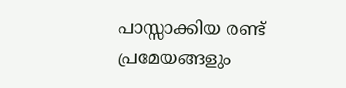പാസ്സാക്കിയ രണ്ട് പ്രമേയങ്ങളും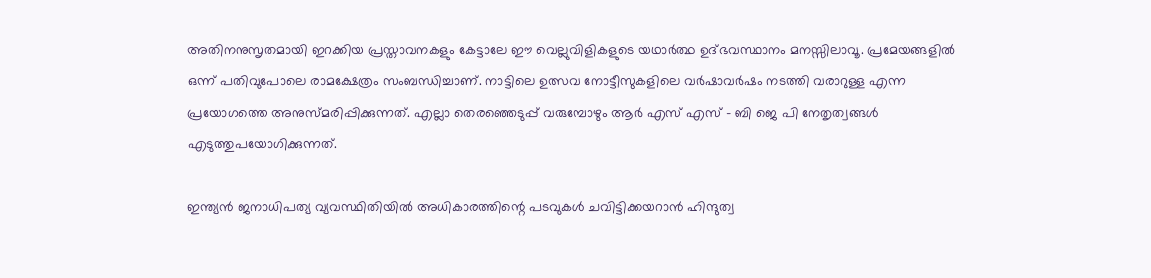അതിനനുസൃതമായി ഇറക്കിയ പ്രസ്താവനകളും കേട്ടാലേ ഈ വെല്ലുവിളികളുടെ യഥാര്‍ത്ഥ ഉദ്ഭവസ്ഥാനം മനസ്സിലാവൂ. പ്രമേയങ്ങളില്‍ ഒന്ന് പതിവുപോലെ രാമക്ഷേത്രം സംബന്ധിച്ചാണ്. നാട്ടിലെ ഉത്സവ നോട്ടീസുകളിലെ വര്‍ഷാവര്‍ഷം നടത്തി വരാറുള്ള എന്ന പ്രയോഗത്തെ അനുസ്മരിപ്പിക്കുന്നത്. എല്ലാ തെരഞ്ഞെടുപ്പ് വരുമ്പോഴും ആര്‍ എസ് എസ് – ബി ജെ പി നേതൃത്വങ്ങള്‍ എടുത്തുപയോഗിക്കുന്നത്.

ഇന്ത്യന്‍ ജനാധിപത്യ വ്യവസ്ഥിതിയില്‍ അധികാരത്തിന്റെ പടവുകള്‍ ചവിട്ടിക്കയറാന്‍ ഹിന്ദുത്വ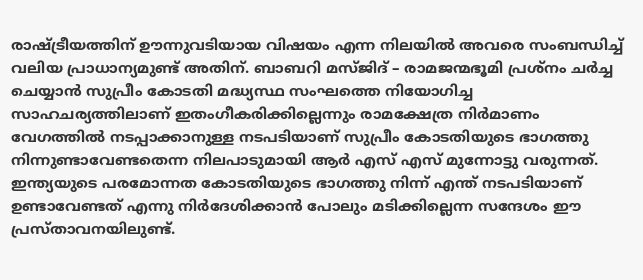രാഷ്ട്രീയത്തിന് ഊന്നുവടിയായ വിഷയം എന്ന നിലയില്‍ അവരെ സംബന്ധിച്ച് വലിയ പ്രാധാന്യമുണ്ട് അതിന്. ബാബറി മസ്ജിദ് – രാമജന്മഭൂമി പ്രശ്‌നം ചര്‍ച്ച ചെയ്യാന്‍ സുപ്രീം കോടതി മദ്ധ്യസ്ഥ സംഘത്തെ നിയോഗിച്ച സാഹചര്യത്തിലാണ് ഇതംഗീകരിക്കില്ലെന്നും രാമക്ഷേത്ര നിര്‍മാണം വേഗത്തില്‍ നടപ്പാക്കാനുള്ള നടപടിയാണ് സുപ്രീം കോടതിയുടെ ഭാഗത്തു നിന്നുണ്ടാവേണ്ടതെന്ന നിലപാടുമായി ആര്‍ എസ് എസ് മുന്നോട്ടു വരുന്നത്. ഇന്ത്യയുടെ പരമോന്നത കോടതിയുടെ ഭാഗത്തു നിന്ന് എന്ത് നടപടിയാണ് ഉണ്ടാവേണ്ടത് എന്നു നിര്‍ദേശിക്കാന്‍ പോലും മടിക്കില്ലെന്ന സന്ദേശം ഈ പ്രസ്താവനയിലുണ്ട്.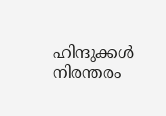ഹിന്ദുക്കള്‍ നിരന്തരം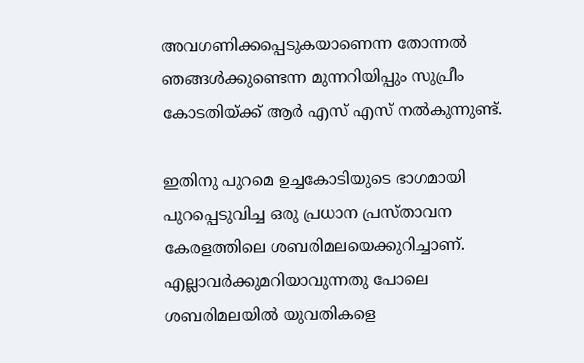അവഗണിക്കപ്പെടുകയാണെന്ന തോന്നല്‍ ഞങ്ങള്‍ക്കുണ്ടെന്ന മുന്നറിയിപ്പും സുപ്രീം കോടതിയ്ക്ക് ആര്‍ എസ് എസ് നല്‍കുന്നുണ്ട്.

ഇതിനു പുറമെ ഉച്ചകോടിയുടെ ഭാഗമായി പുറപ്പെടുവിച്ച ഒരു പ്രധാന പ്രസ്താവന കേരളത്തിലെ ശബരിമലയെക്കുറിച്ചാണ്. എല്ലാവര്‍ക്കുമറിയാവുന്നതു പോലെ ശബരിമലയില്‍ യുവതികളെ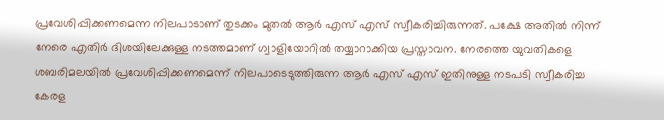പ്രവേശിപ്പിക്കണമെന്ന നിലപാടാണ് തുടക്കം മുതല്‍ ആര്‍ എസ് എസ് സ്വീകരിച്ചിരുന്നത്. പക്ഷേ അതില്‍ നിന്ന് നേരെ എതിര്‍ ദിശയിലേക്കുള്ള നടത്തമാണ് ഗ്വാളിയോറില്‍ തയ്യാറാക്കിയ പ്രസ്താവന. നേരത്തെ യുവതികളെ ശബരിമലയില്‍ പ്രവേശിപ്പിക്കണമെന്ന് നിലപാടെടുത്തിരുന്ന ആര്‍ എസ് എസ് ഇതിനുള്ള നടപടി സ്വീകരിച്ച കേരള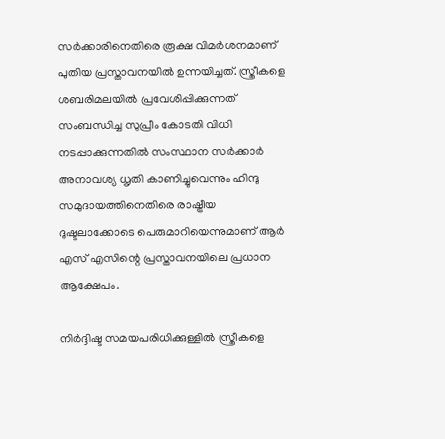സര്‍ക്കാരിനെതിരെ രൂക്ഷ വിമര്‍ശനമാണ് പുതിയ പ്രസ്താവനയില്‍ ഉന്നയിച്ചത്. സ്ത്രീകളെ ശബരിമലയില്‍ പ്രവേശിപ്പിക്കുന്നത് സംബന്ധിച്ച സുപ്രീം കോടതി വിധി നടപ്പാക്കുന്നതില്‍ സംസ്ഥാന സര്‍ക്കാര്‍ അനാവശ്യ ധൃതി കാണിച്ചുവെന്നും ഹിന്ദു സമുദായത്തിനെതിരെ രാഷ്ട്രീയ ദുഷ്ടലാക്കോടെ പെരുമാറിയെന്നുമാണ് ആര്‍ എസ് എസിന്റെ പ്രസ്താവനയിലെ പ്രധാന ആക്ഷേപം.

നിര്‍ദ്ദിഷ്ട സമയപരിധിക്കുള്ളില്‍ സ്ത്രീകളെ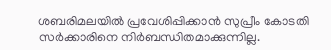ശബരിമലയില്‍ പ്രവേശിപ്പിക്കാന്‍ സുപ്രീം കോടതി സര്‍ക്കാരിനെ നിര്‍ബന്ധിതമാക്കുന്നില്ല.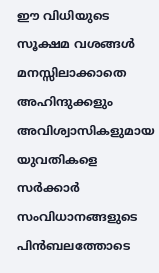ഈ വിധിയുടെ സൂക്ഷമ വശങ്ങള്‍ മനസ്സിലാക്കാതെ അഹിന്ദുക്കളും അവിശ്വാസികളുമായ യുവതികളെ സര്‍ക്കാര്‍ സംവിധാനങ്ങളുടെ പിന്‍ബലത്തോടെ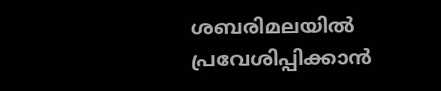ശബരിമലയില്‍ പ്രവേശിപ്പിക്കാന്‍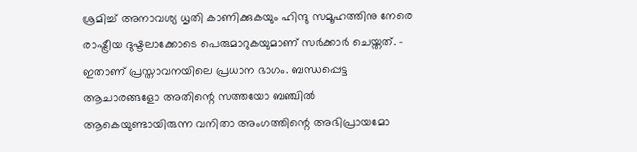ശ്രമിച്ച് അനാവശ്യ ധൃതി കാണിക്കുകയും ഹിന്ദു സമൂഹത്തിനു നേരെ രാഷ്ട്രീയ ദുഷ്ടലാക്കോടെ പെരുമാറുകയുമാണ് സര്‍ക്കാര്‍ ചെയ്തത്. – ഇതാണ് പ്രസ്താവനയിലെ പ്രധാന ഭാഗം. ബന്ധപ്പെട്ട ആചാരങ്ങളോ അതിന്റെ സത്തയോ ബഞ്ചില്‍ ആകെയുണ്ടായിരുന്ന വനിതാ അംഗത്തിന്റെ അഭിപ്രായമോ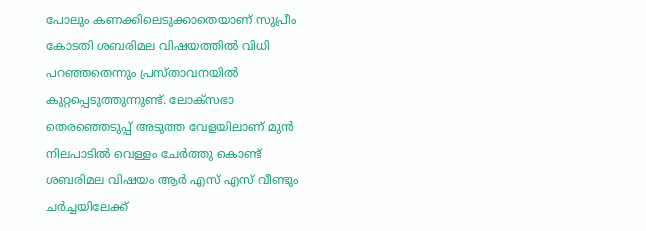പോലും കണക്കിലെടുക്കാതെയാണ് സുപ്രീം കോടതി ശബരിമല വിഷയത്തില്‍ വിധി പറഞ്ഞതെന്നും പ്രസ്താവനയില്‍ കുറ്റപ്പെടുത്തുന്നുണ്ട്. ലോക്‌സഭാ തെരഞ്ഞെടുപ്പ് അടുത്ത വേളയിലാണ് മുന്‍ നിലപാടില്‍ വെള്ളം ചേര്‍ത്തു കൊണ്ട് ശബരിമല വിഷയം ആര്‍ എസ് എസ് വീണ്ടും ചര്‍ച്ചയിലേക്ക്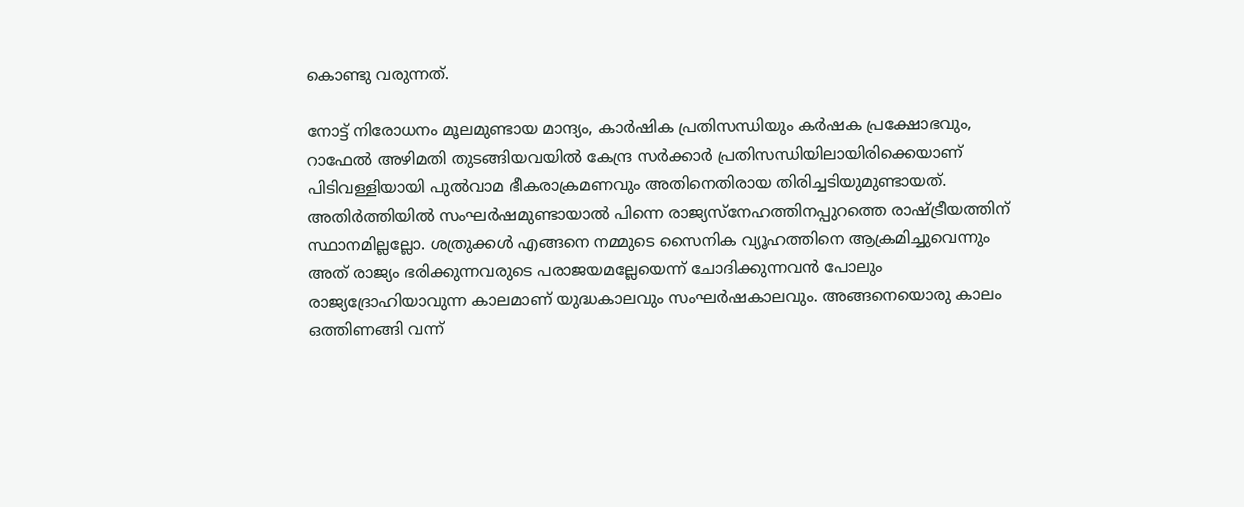കൊണ്ടു വരുന്നത്.

നോട്ട് നിരോധനം മൂലമുണ്ടായ മാന്ദ്യം, കാര്‍ഷിക പ്രതിസന്ധിയും കര്‍ഷക പ്രക്ഷോഭവും, റാഫേല്‍ അഴിമതി തുടങ്ങിയവയില്‍ കേന്ദ്ര സര്‍ക്കാര്‍ പ്രതിസന്ധിയിലായിരിക്കെയാണ് പിടിവള്ളിയായി പുല്‍വാമ ഭീകരാക്രമണവും അതിനെതിരായ തിരിച്ചടിയുമുണ്ടായത്. അതിര്‍ത്തിയില്‍ സംഘര്‍ഷമുണ്ടായാല്‍ പിന്നെ രാജ്യസ്‌നേഹത്തിനപ്പുറത്തെ രാഷ്ട്രീയത്തിന് സ്ഥാനമില്ലല്ലോ. ശത്രുക്കള്‍ എങ്ങനെ നമ്മുടെ സൈനിക വ്യൂഹത്തിനെ ആക്രമിച്ചുവെന്നും അത് രാജ്യം ഭരിക്കുന്നവരുടെ പരാജയമല്ലേയെന്ന് ചോദിക്കുന്നവന്‍ പോലും രാജ്യദ്രോഹിയാവുന്ന കാലമാണ് യുദ്ധകാലവും സംഘര്‍ഷകാലവും. അങ്ങനെയൊരു കാലം ഒത്തിണങ്ങി വന്ന്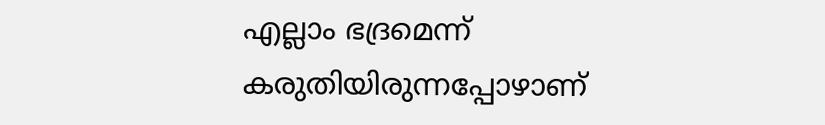എല്ലാം ഭദ്രമെന്ന് കരുതിയിരുന്നപ്പോഴാണ്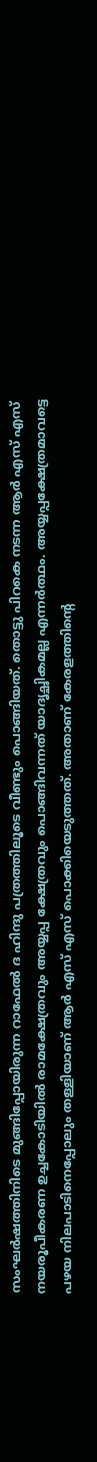സംഘര്‍ഷത്തിനിടെ മുങ്ങിപ്പോയിരുന്ന റാഫേല്‍ ദ ഹിന്ദു പത്രത്തിലൂടെ വീണ്ടും പൊങ്ങിയത്. തൊട്ടു പിറകെ നടന്ന ആര്‍ എസ് എസ് നയരൂപീകരണ ഉച്ചകോടിയില്‍ രാമക്ഷേത്രവും അയ്യപ്പ ക്ഷേത്രവും പൊങ്ങിവന്നത് യാദൃച്ഛികമല്ല എന്നര്‍ത്ഥം. അയ്യപ്പക്ഷേത്രമാവട്ടെ പഴയ നിലപാടിനെപ്പോലും തള്ളിയാണ് ആര്‍ എസ് എസ് പൊക്കിയെടുത്തത്. അതാണ് കേരളത്തിന്റെ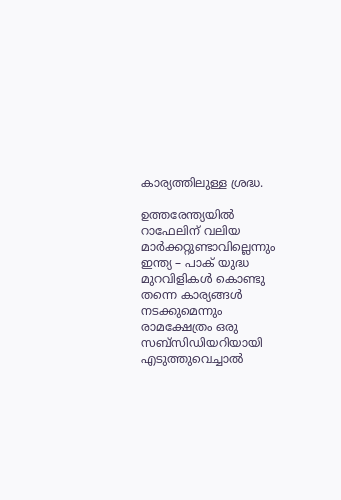കാര്യത്തിലുള്ള ശ്രദ്ധ.

ഉത്തരേന്ത്യയില്‍ റാഫേലിന് വലിയ മാര്‍ക്കറ്റുണ്ടാവില്ലെന്നും ഇന്ത്യ – പാക് യുദ്ധ മുറവിളികള്‍ കൊണ്ടു തന്നെ കാര്യങ്ങള്‍ നടക്കുമെന്നും രാമക്ഷേത്രം ഒരു സബ്‌സിഡിയറിയായി എടുത്തുവെച്ചാല്‍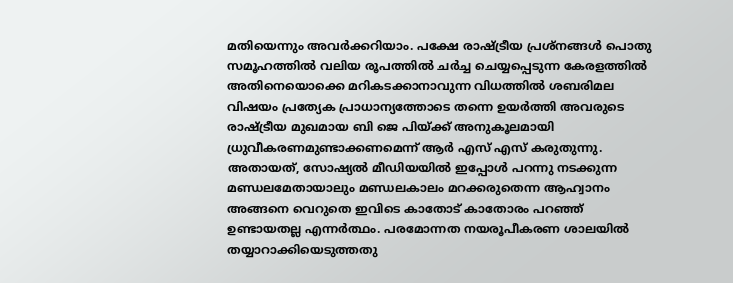മതിയെന്നും അവര്‍ക്കറിയാം. പക്ഷേ രാഷ്ട്രീയ പ്രശ്‌നങ്ങള്‍ പൊതു സമൂഹത്തില്‍ വലിയ രൂപത്തില്‍ ചര്‍ച്ച ചെയ്യപ്പെടുന്ന കേരളത്തില്‍ അതിനെയൊക്കെ മറികടക്കാനാവുന്ന വിധത്തില്‍ ശബരിമല വിഷയം പ്രത്യേക പ്രാധാന്യത്തോടെ തന്നെ ഉയര്‍ത്തി അവരുടെ രാഷ്ട്രീയ മുഖമായ ബി ജെ പിയ്ക്ക് അനുകൂലമായി ധ്രുവീകരണമുണ്ടാക്കണമെന്ന് ആര്‍ എസ് എസ് കരുതുന്നു. അതായത്, സോഷ്യല്‍ മീഡിയയില്‍ ഇപ്പോള്‍ പറന്നു നടക്കുന്ന മണ്ഡലമേതായാലും മണ്ഡലകാലം മറക്കരുതെന്ന ആഹ്വാനം അങ്ങനെ വെറുതെ ഇവിടെ കാതോട് കാതോരം പറഞ്ഞ് ഉണ്ടായതല്ല എന്നര്‍ത്ഥം. പരമോന്നത നയരൂപീകരണ ശാലയില്‍ തയ്യാറാക്കിയെടുത്തതു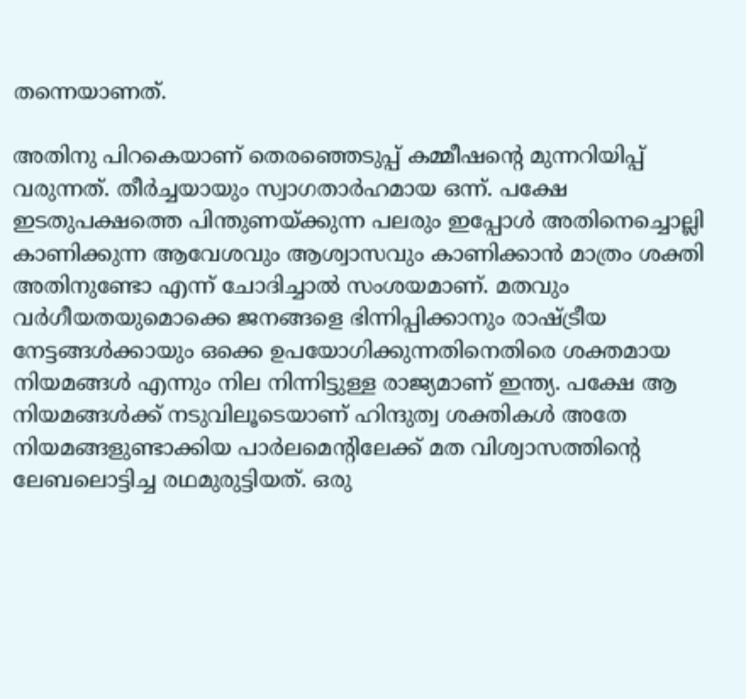തന്നെയാണത്.

അതിനു പിറകെയാണ് തെരഞ്ഞെടുപ്പ് കമ്മീഷന്റെ മുന്നറിയിപ്പ് വരുന്നത്. തീര്‍ച്ചയായും സ്വാഗതാര്‍ഹമായ ഒന്ന്. പക്ഷേ ഇടതുപക്ഷത്തെ പിന്തുണയ്ക്കുന്ന പലരും ഇപ്പോള്‍ അതിനെച്ചൊല്ലി കാണിക്കുന്ന ആവേശവും ആശ്വാസവും കാണിക്കാന്‍ മാത്രം ശക്തി അതിനുണ്ടോ എന്ന് ചോദിച്ചാല്‍ സംശയമാണ്. മതവും വര്‍ഗീയതയുമൊക്കെ ജനങ്ങളെ ഭിന്നിപ്പിക്കാനും രാഷ്ട്രീയ നേട്ടങ്ങള്‍ക്കായും ഒക്കെ ഉപയോഗിക്കുന്നതിനെതിരെ ശക്തമായ നിയമങ്ങള്‍ എന്നും നില നിന്നിട്ടുള്ള രാജ്യമാണ് ഇന്ത്യ. പക്ഷേ ആ നിയമങ്ങള്‍ക്ക് നടുവിലൂടെയാണ് ഹിന്ദുത്വ ശക്തികള്‍ അതേ നിയമങ്ങളുണ്ടാക്കിയ പാര്‍ലമെന്റിലേക്ക് മത വിശ്വാസത്തിന്റെ ലേബലൊട്ടിച്ച രഥമുരുട്ടിയത്. ഒരു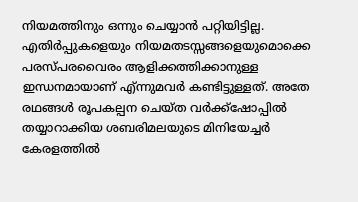നിയമത്തിനും ഒന്നും ചെയ്യാന്‍ പറ്റിയിട്ടില്ല. എതിര്‍പ്പുകളെയും നിയമതടസ്സങ്ങളെയുമൊക്കെ പരസ്പരവൈരം ആളിക്കത്തിക്കാനുള്ള ഇന്ധനമായാണ് എ്ന്നുമവര്‍ കണ്ടിട്ടുള്ളത്. അതേ രഥങ്ങള്‍ രൂപകല്പന ചെയ്ത വര്‍ക്ക്‌ഷോപ്പില്‍ തയ്യാറാക്കിയ ശബരിമലയുടെ മിനിയേച്ചര്‍ കേരളത്തില്‍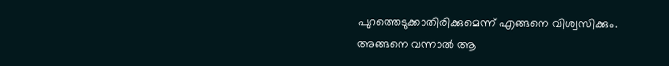പുറത്തെടുക്കാതിരിക്കുമെന്ന് എങ്ങനെ വിശ്വസിക്കും. അങ്ങനെ വന്നാല്‍ ആ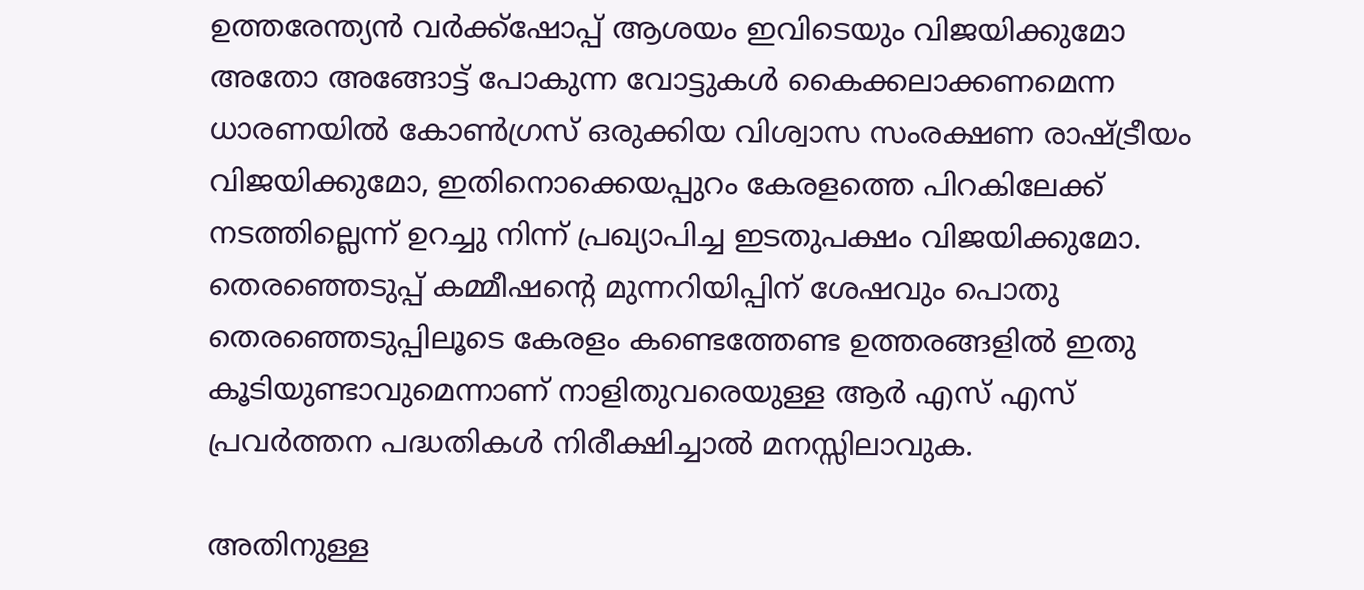ഉത്തരേന്ത്യന്‍ വര്‍ക്ക്‌ഷോപ്പ് ആശയം ഇവിടെയും വിജയിക്കുമോ അതോ അങ്ങോട്ട് പോകുന്ന വോട്ടുകള്‍ കൈക്കലാക്കണമെന്ന ധാരണയില്‍ കോണ്‍ഗ്രസ് ഒരുക്കിയ വിശ്വാസ സംരക്ഷണ രാഷ്ട്രീയം വിജയിക്കുമോ, ഇതിനൊക്കെയപ്പുറം കേരളത്തെ പിറകിലേക്ക് നടത്തില്ലെന്ന് ഉറച്ചു നിന്ന് പ്രഖ്യാപിച്ച ഇടതുപക്ഷം വിജയിക്കുമോ. തെരഞ്ഞെടുപ്പ് കമ്മീഷന്റെ മുന്നറിയിപ്പിന് ശേഷവും പൊതു തെരഞ്ഞെടുപ്പിലൂടെ കേരളം കണ്ടെത്തേണ്ട ഉത്തരങ്ങളില്‍ ഇതു കൂടിയുണ്ടാവുമെന്നാണ് നാളിതുവരെയുള്ള ആര്‍ എസ് എസ് പ്രവര്‍ത്തന പദ്ധതികള്‍ നിരീക്ഷിച്ചാല്‍ മനസ്സിലാവുക.

അതിനുള്ള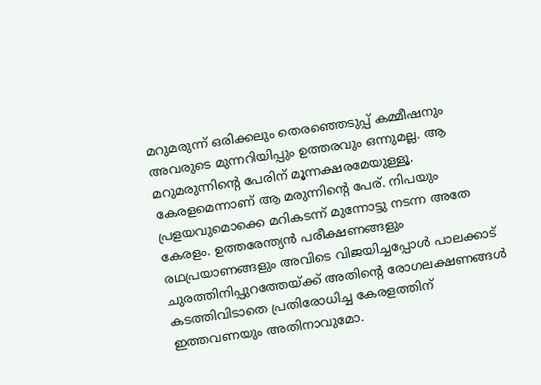മറുമരുന്ന് ഒരിക്കലും തെരഞ്ഞെടുപ്പ് കമ്മീഷനും അവരുടെ മുന്നറിയിപ്പും ഉത്തരവും ഒന്നുമല്ല. ആ മറുമരുന്നിന്റെ പേരിന് മൂന്നക്ഷരമേയുള്ളൂ. കേരളമെന്നാണ് ആ മരുന്നിന്റെ പേര്. നിപയും പ്രളയവുമൊക്കെ മറികടന്ന് മുന്നോട്ടു നടന്ന അതേ കേരളം. ഉത്തരേന്ത്യന്‍ പരീക്ഷണങ്ങളും രഥപ്രയാണങ്ങളും അവിടെ വിജയിച്ചപ്പോള്‍ പാലക്കാട് ചുരത്തിനിപ്പുറത്തേയ്ക്ക് അതിന്റെ രോഗലക്ഷണങ്ങള്‍ കടത്തിവിടാതെ പ്രതിരോധിച്ച കേരളത്തിന് ഇത്തവണയും അതിനാവുമോ.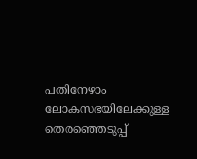പതിനേഴാം ലോകസഭയിലേക്കുള്ള തെരഞ്ഞെടുപ്പ്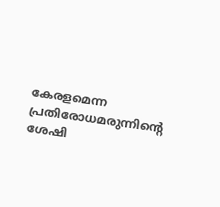കേരളമെന്ന പ്രതിരോധമരുന്നിന്റെ ശേഷി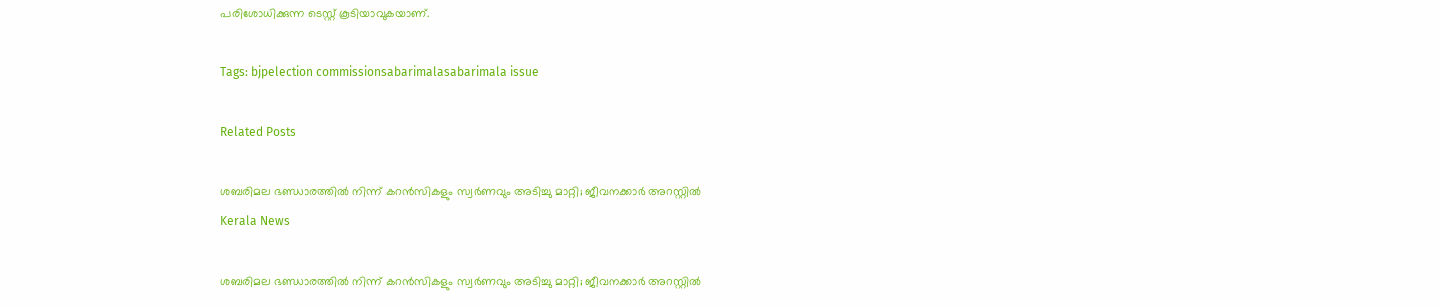പരിശോധിക്കുന്ന ടെസ്റ്റ് കൂടിയാവുകയാണ്.

Tags: bjpelection commissionsabarimalasabarimala issue

Related Posts

ശബരിമല ഭണ്ഡാരത്തില്‍ നിന്ന് കറന്‍സികളും സ്വര്‍ണവും അടിച്ചു മാറ്റി; ജീവനക്കാര്‍ അറസ്റ്റില്‍
Kerala News

ശബരിമല ഭണ്ഡാരത്തില്‍ നിന്ന് കറന്‍സികളും സ്വര്‍ണവും അടിച്ചു മാറ്റി; ജീവനക്കാര്‍ അറസ്റ്റില്‍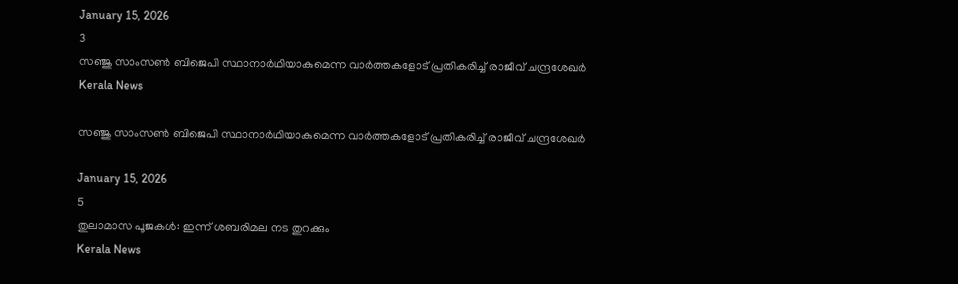January 15, 2026
3
സഞ്ജു സാംസൺ ബിജെപി സ്ഥാനാർഥിയാകുമെന്ന വാർത്തകളോട് പ്രതികരിച്ച് രാജീവ് ചന്ദ്രശേഖർ
Kerala News

സഞ്ജു സാംസൺ ബിജെപി സ്ഥാനാർഥിയാകുമെന്ന വാർത്തകളോട് പ്രതികരിച്ച് രാജീവ് ചന്ദ്രശേഖർ

January 15, 2026
5
തുലാമാസ പൂജകൾ: ഇന്ന് ശബരിമല നട തുറക്കും
Kerala News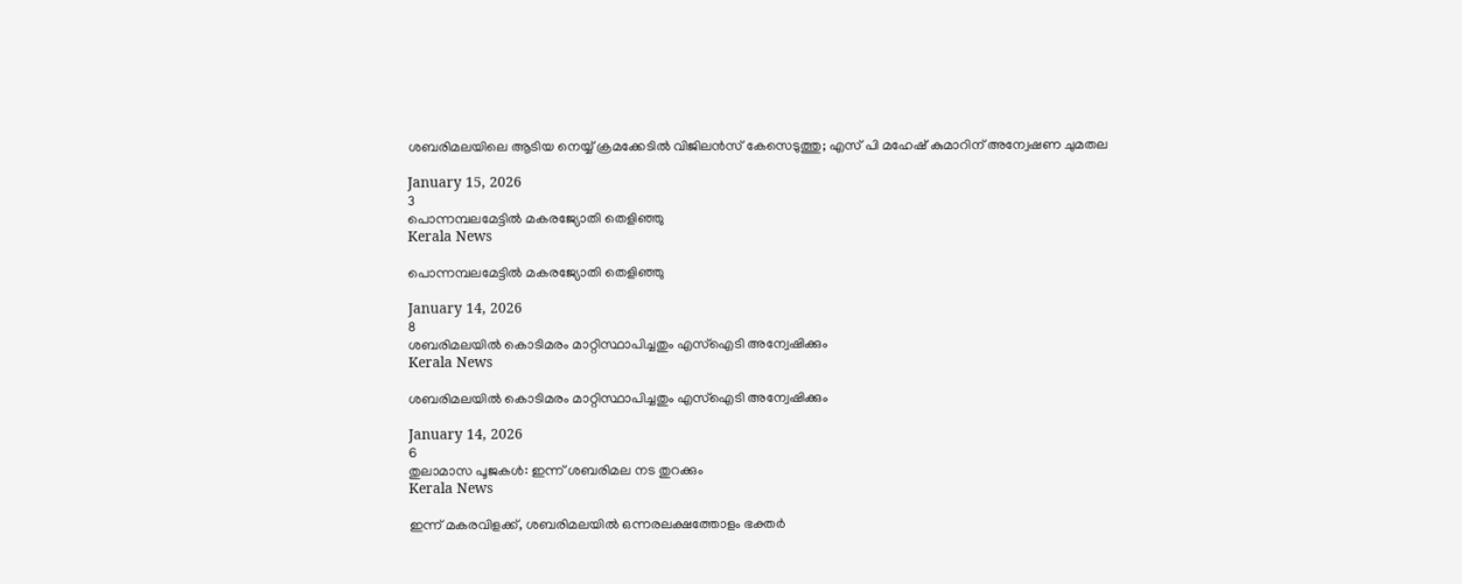ശബരിമലയിലെ ആടിയ നെയ്യ് ക്രമക്കേടിൽ വിജിലൻസ് കേസെടുത്തു; എസ് പി മഹേഷ് കുമാറിന് അന്വേഷണ ചുമതല

January 15, 2026
3
പൊന്നമ്പലമേട്ടിൽ മകരജ്യോതി തെളിഞ്ഞു
Kerala News

പൊന്നമ്പലമേട്ടിൽ മകരജ്യോതി തെളിഞ്ഞു

January 14, 2026
8
ശബരിമലയിൽ കൊടിമരം മാറ്റിസ്ഥാപിച്ചതും എസ്ഐടി അന്വേഷിക്കും
Kerala News

ശബരിമലയിൽ കൊടിമരം മാറ്റിസ്ഥാപിച്ചതും എസ്ഐടി അന്വേഷിക്കും

January 14, 2026
6
തുലാമാസ പൂജകൾ: ഇന്ന് ശബരിമല നട തുറക്കും
Kerala News

ഇന്ന് മകരവിളക്ക്, ശബരിമലയിൽ ഒന്നരലക്ഷത്തോളം ഭക്തര്‍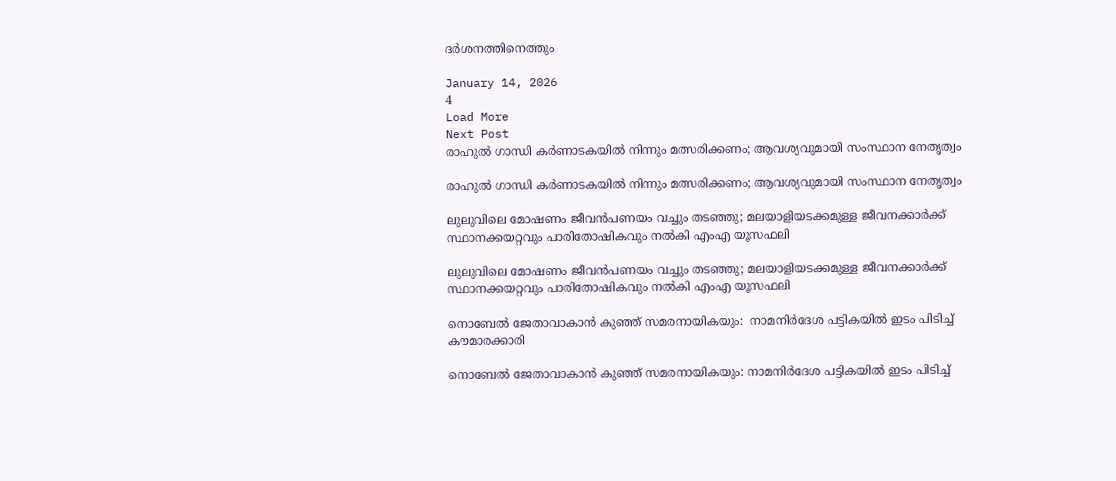ദർശനത്തിനെത്തും

January 14, 2026
4
Load More
Next Post
രാഹുല്‍ ഗാന്ധി കര്‍ണാടകയില്‍ നിന്നും മത്സരിക്കണം; ആവശ്യവുമായി സംസ്ഥാന നേതൃത്വം

രാഹുല്‍ ഗാന്ധി കര്‍ണാടകയില്‍ നിന്നും മത്സരിക്കണം; ആവശ്യവുമായി സംസ്ഥാന നേതൃത്വം

ലുലുവിലെ മോഷണം ജീവന്‍പണയം വച്ചും തടഞ്ഞു; മലയാളിയടക്കമുള്ള ജീവനക്കാര്‍ക്ക് സ്ഥാനക്കയറ്റവും പാരിതോഷികവും നല്‍കി എംഎ യൂസഫലി

ലുലുവിലെ മോഷണം ജീവന്‍പണയം വച്ചും തടഞ്ഞു; മലയാളിയടക്കമുള്ള ജീവനക്കാര്‍ക്ക് സ്ഥാനക്കയറ്റവും പാരിതോഷികവും നല്‍കി എംഎ യൂസഫലി

നൊബേല്‍ ജേതാവാകാന്‍ കുഞ്ഞ് സമരനായികയും:  നാമനിര്‍ദേശ പട്ടികയില്‍ ഇടം പിടിച്ച് കൗമാരക്കാരി

നൊബേല്‍ ജേതാവാകാന്‍ കുഞ്ഞ് സമരനായികയും: നാമനിര്‍ദേശ പട്ടികയില്‍ ഇടം പിടിച്ച്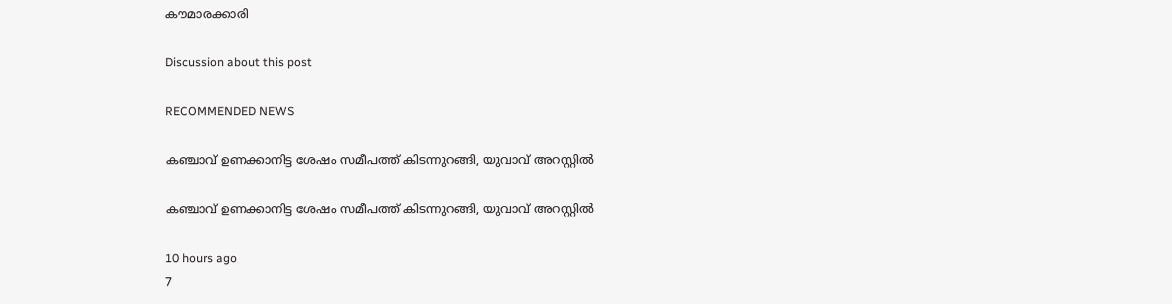കൗമാരക്കാരി

Discussion about this post

RECOMMENDED NEWS

കഞ്ചാവ് ഉണക്കാനിട്ട ശേഷം സമീപത്ത് കിടന്നുറങ്ങി, യുവാവ് അറസ്റ്റിൽ

കഞ്ചാവ് ഉണക്കാനിട്ട ശേഷം സമീപത്ത് കിടന്നുറങ്ങി, യുവാവ് അറസ്റ്റിൽ

10 hours ago
7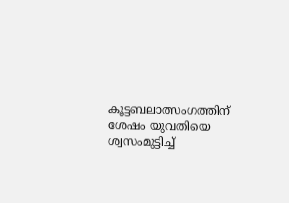കൂട്ടബലാത്സംഗത്തിന് ശേഷം യുവതിയെ ശ്വസംമുട്ടിച്ച്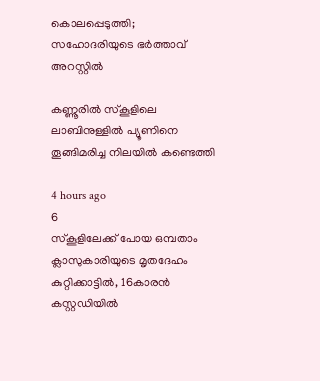കൊലപ്പെടുത്തി; സഹോദരിയുടെ ഭര്‍ത്താവ് അറസ്റ്റില്‍

കണ്ണൂരിൽ സ്കൂളിലെ ലാബിനുള്ളിൽ പ്യൂണിനെ തൂങ്ങിമരിച്ച നിലയിൽ കണ്ടെത്തി

4 hours ago
6
സ്കൂളിലേക്ക് പോയ ഒമ്പതാം ക്ലാസുകാരിയുടെ മൃതദേഹം കുറ്റിക്കാട്ടിൽ, 16കാരൻ കസ്റ്റഡിയിൽ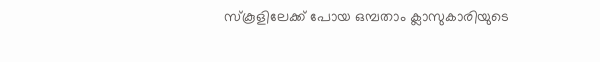സ്കൂളിലേക്ക് പോയ ഒമ്പതാം ക്ലാസുകാരിയുടെ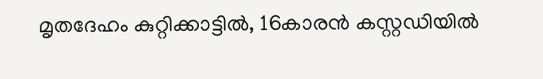മൃതദേഹം കുറ്റിക്കാട്ടിൽ, 16കാരൻ കസ്റ്റഡിയിൽ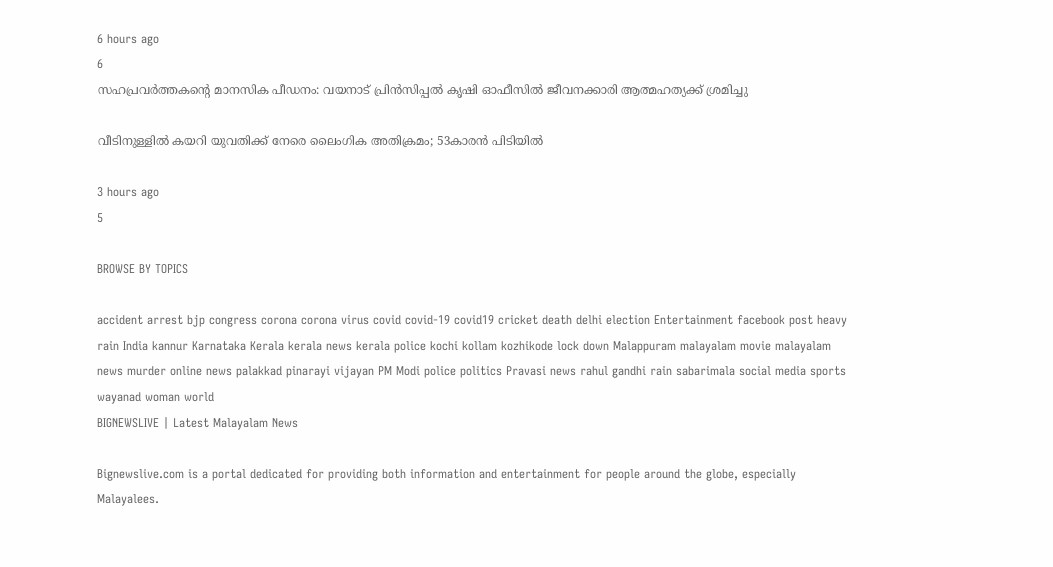6 hours ago
6
സഹപ്രവർത്തകൻ്റെ മാനസിക പീഡനം: വയനാട് പ്രിൻസിപ്പൽ കൃഷി ഓഫീസിൽ ജീവനക്കാരി ആത്മഹത്യക്ക് ശ്രമിച്ചു

വീടിനുള്ളിൽ കയറി യുവതിക്ക് നേരെ ലൈംഗിക അതിക്രമം; 53കാരൻ പിടിയിൽ

3 hours ago
5

BROWSE BY TOPICS

accident arrest bjp congress corona corona virus covid covid-19 covid19 cricket death delhi election Entertainment facebook post heavy rain India kannur Karnataka Kerala kerala news kerala police kochi kollam kozhikode lock down Malappuram malayalam movie malayalam news murder online news palakkad pinarayi vijayan PM Modi police politics Pravasi news rahul gandhi rain sabarimala social media sports wayanad woman world
BIGNEWSLIVE | Latest Malayalam News

Bignewslive.com is a portal dedicated for providing both information and entertainment for people around the globe, especially Malayalees.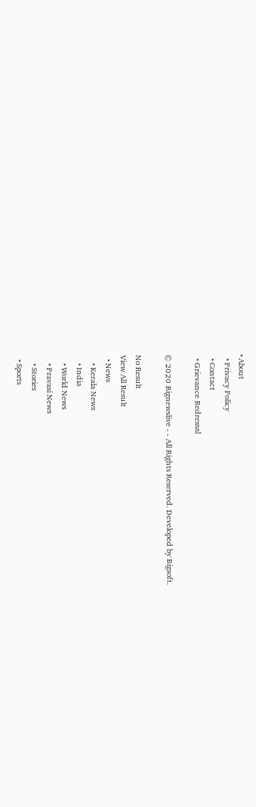• About
  • Privacy Policy
  • Contact
  • Grievance Redressal

© 2020 Bignewslive - - All Rights Reserved. Developed by Bigsoft.

No Result
View All Result
  • News
    • Kerala News
    • India
    • World News
    • Pravasi News
    • Stories
  • Sports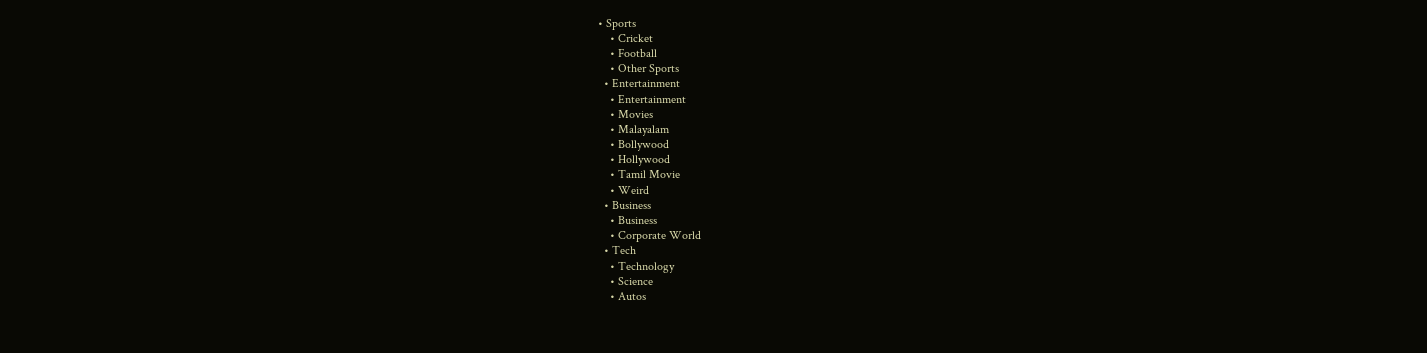• Sports
    • Cricket
    • Football
    • Other Sports
  • Entertainment
    • Entertainment
    • Movies
    • Malayalam
    • Bollywood
    • Hollywood
    • Tamil Movie
    • Weird
  • Business
    • Business
    • Corporate World
  • Tech
    • Technology
    • Science
    • Autos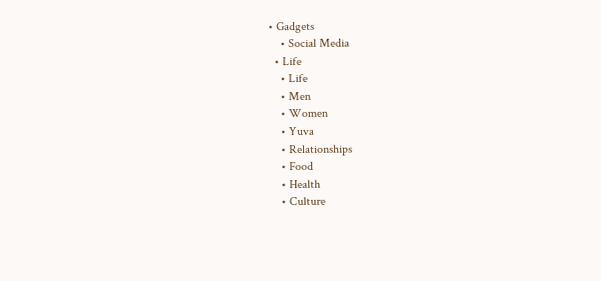• Gadgets
    • Social Media
  • Life
    • Life
    • Men
    • Women
    • Yuva
    • Relationships
    • Food
    • Health
    • Culture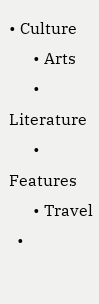• Culture
      • Arts
      • Literature
      • Features
      • Travel
  •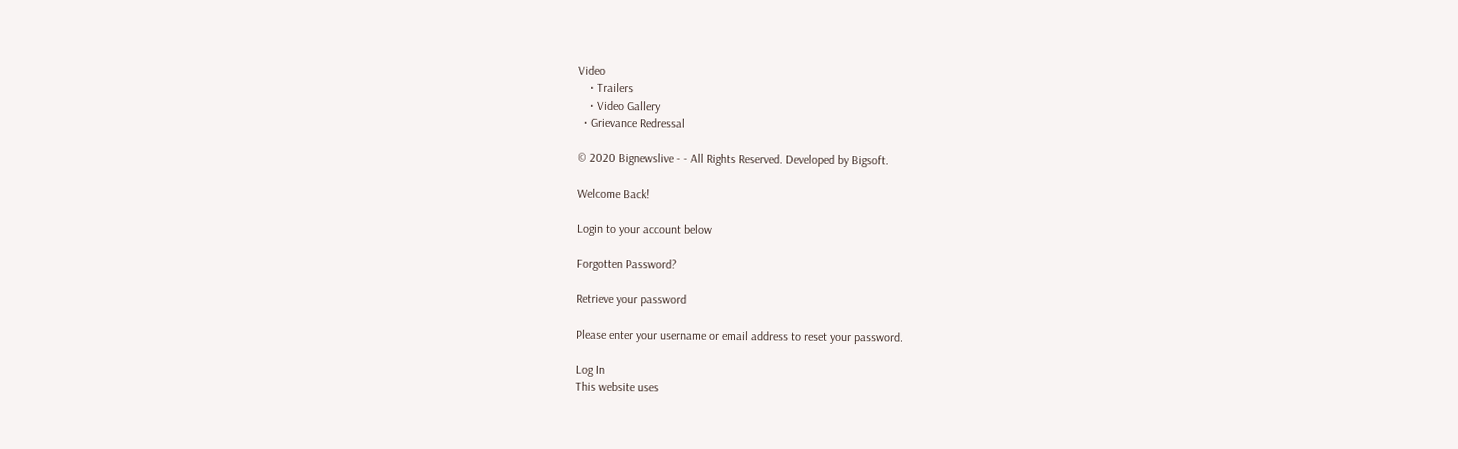Video
    • Trailers
    • Video Gallery
  • Grievance Redressal

© 2020 Bignewslive - - All Rights Reserved. Developed by Bigsoft.

Welcome Back!

Login to your account below

Forgotten Password?

Retrieve your password

Please enter your username or email address to reset your password.

Log In
This website uses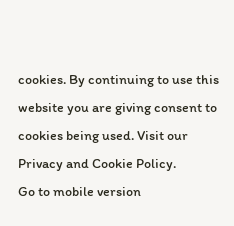cookies. By continuing to use this website you are giving consent to cookies being used. Visit our Privacy and Cookie Policy.
Go to mobile version